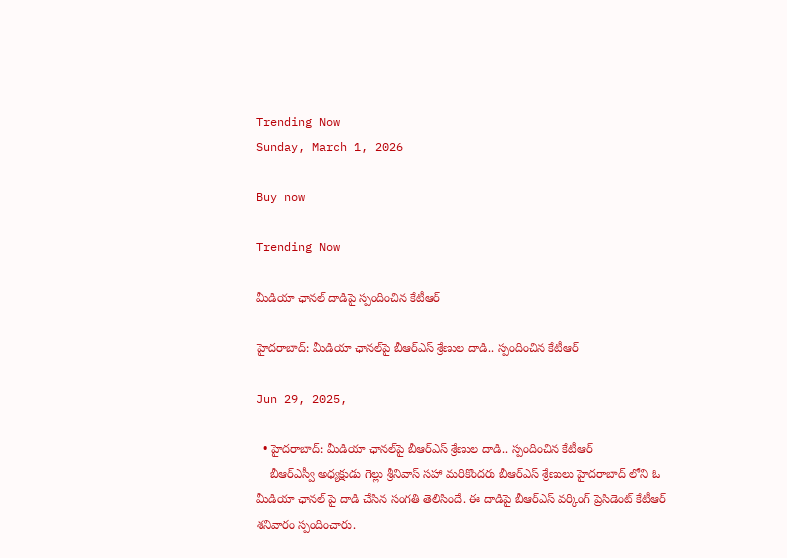Trending Now
Sunday, March 1, 2026

Buy now

Trending Now

మీడియా ఛానల్ దాడిపై స్పందించిన కేటీఆర్

హైదరాబాద్: మీడియా ఛానల్‌పై బీఆర్ఎస్ శ్రేణుల దాడి.. స్పందించిన కేటీఆర్

Jun 29, 2025,

  • హైదరాబాద్: మీడియా ఛానల్‌పై బీఆర్ఎస్ శ్రేణుల దాడి.. స్పందించిన కేటీఆర్
    బీఆర్ఎస్వీ అధ్యక్షుడు గెల్లు శ్రీనివాస్ సహా మరికొందరు బీఆర్ఎస్ శ్రేణులు హైదరాబాద్ లోని ఓ మీడియా ఛానల్ పై దాడి చేసిన సంగతి తెలిసిందే. ఈ దాడిపై బీఆర్ఎస్ వర్కింగ్ ప్రెసిడెంట్ కేటీఆర్ శనివారం స్పందించారు.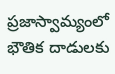ప్రజాస్వామ్యంలో భౌతిక దాడులకు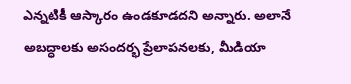ఎన్నటికీ ఆస్కారం ఉండకూడదని అన్నారు. అలానే అబద్ధాలకు అసందర్భ ప్రేలాపనలకు, మీడియా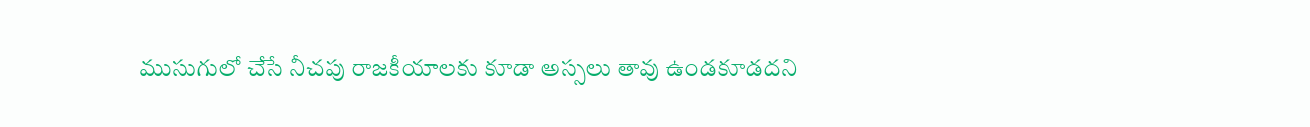ముసుగులో చేసే నీచపు రాజకీయాలకు కూడా అస్సలు తావు ఉండకూడదని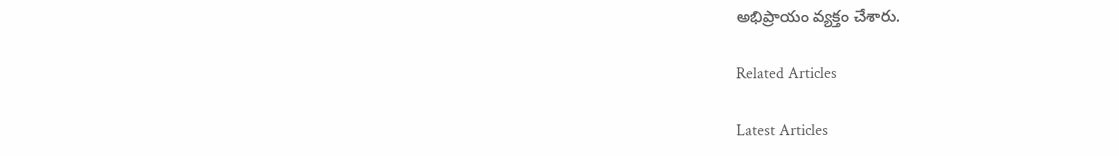అభిప్రాయం వ్యక్తం చేశారు.

Related Articles

Latest Articles